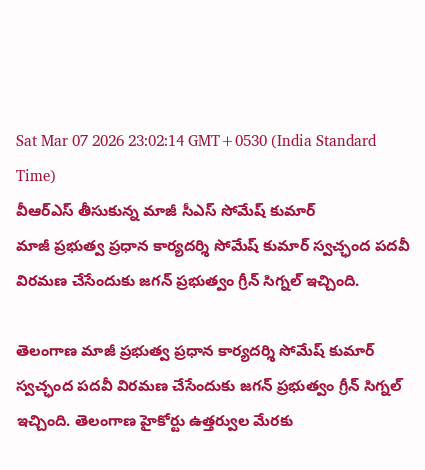Sat Mar 07 2026 23:02:14 GMT+0530 (India Standard Time)
వీఆర్ఎస్ తీసుకున్న మాజీ సీఎస్ సోమేష్ కుమార్
మాజీ ప్రభుత్వ ప్రధాన కార్యదర్శి సోమేష్ కుమార్ స్వచ్ఛంద పదవీ విరమణ చేసేందుకు జగన్ ప్రభుత్వం గ్రీన్ సిగ్నల్ ఇచ్చింది.

తెలంగాణ మాజీ ప్రభుత్వ ప్రధాన కార్యదర్శి సోమేష్ కుమార్ స్వచ్ఛంద పదవీ విరమణ చేసేందుకు జగన్ ప్రభుత్వం గ్రీన్ సిగ్నల్ ఇచ్చింది. తెలంగాణ హైకోర్టు ఉత్తర్వుల మేరకు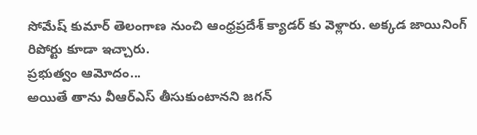సోమేష్ కుమార్ తెలంగాణ నుంచి ఆంధ్రప్రదేశ్ క్యాడర్ కు వెళ్లారు. అక్కడ జాయినింగ్ రిపోర్టు కూడా ఇచ్చారు.
ప్రభుత్వం ఆమోదం...
అయితే తాను వీఆర్ఎస్ తీసుకుంటానని జగన్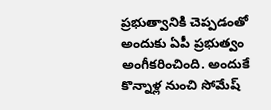ప్రభుత్వానికి చెప్పడంతో అందుకు ఏపీ ప్రభుత్వం అంగీకరించింది. అందుకే కొన్నాళ్ల నుంచి సోమేష్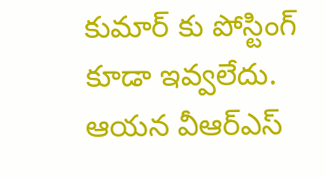కుమార్ కు పోస్టింగ్ కూడా ఇవ్వలేదు. ఆయన వీఆర్ఎస్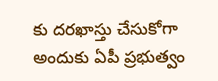కు దరఖాస్తు చేసుకోగా అందుకు ఏపీ ప్రభుత్వం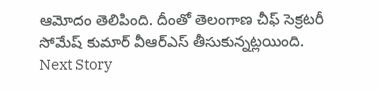ఆమోదం తెలిపింది. దీంతో తెలంగాణ చీఫ్ సెక్రటరీ సోమేష్ కుమార్ వీఆర్ఎస్ తీసుకున్నట్లయింది.
Next Story